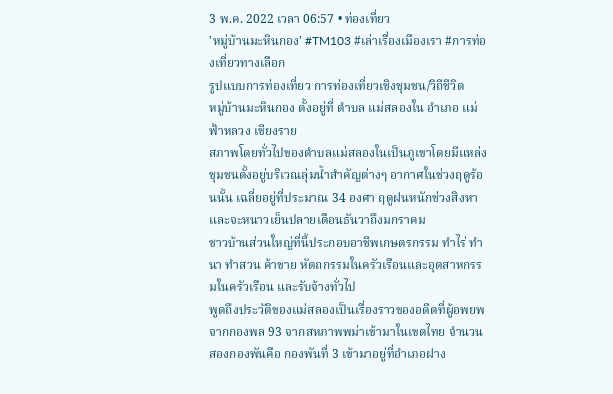3 พ.ค. 2022 เวลา 06:57 • ท่องเที่ยว
'หมู่บ้านมะหินกอง' #TM103 #เล่าเรื่องเมืองเรา #การท่องเที่ยวทางเลือก
รูปแบบการท่องเที่ยว การท่องเที่ยวเชิงชุมชน/วิถีชีวิต
หมู่บ้านมะหินกอง ตั้งอยู่ที่ ตำบล แม่สลองใน อำเภอ แม่ฟ้าหลวง เชียงราย
สภาพโดยทั่วไปของตำบลแม่สลองในเป็นภูเขาโดยมีแหล่งชุมชนตั้งอยู่บริเวณลุ่มน้ำสำคัญต่างๆ อากาศในช่วงฤดูร้อนนั้น เฉลี่ยอยู่ที่ประมาณ 34 องศา ฤดูฝนหนักช่วงสิงหา และจะหนาวเย็นปลายเดือนธันวาถึงมกราคม
ชาวบ้านส่วนใหญ่ที่นี้ประกอบอาชีพเกษตรกรรม ทำไร่ ทำนา ทำสวน ค้าขาย หัตถกรรมในครัวเรือนและอุตสาหกรรมในครัวเรือน และรับจ้างทั่วไป
พูดถึงประวัติของแม่สลองเป็นเรื่องราวของอดีตที่ผู้อพยพจากกองพล 93 จากสหภาพพม่าเข้ามาในเขตไทย จำนวนสองกองพันคือ กองพันที่ 3 เข้ามาอยู่ที่อำเภอฝาง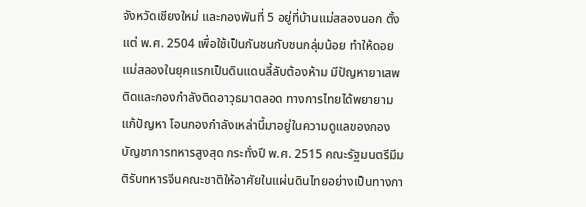จังหวัดเชียงใหม่ และกองพันที่ 5 อยู่ที่บ้านแม่สลองนอก ตั้งแต่ พ.ศ. 2504 เพื่อใช้เป็นกันชนกับชนกลุ่มน้อย ทำให้ดอยแม่สลองในยุคแรกเป็นดินแดนลี้ลับต้องห้าม มีปัญหายาเสพติดและกองกำลังติดอาวุธมาตลอด ทางการไทยได้พยายามแก้ปัญหา โอนกองกำลังเหล่านี้มาอยู่ในความดูแลของกองบัญชาการทหารสูงสุด กระทั่งปี พ.ศ. 2515 คณะรัฐมนตรีมีมติรับทหารจีนคณะชาติให้อาศัยในแผ่นดินไทยอย่างเป็นทางกา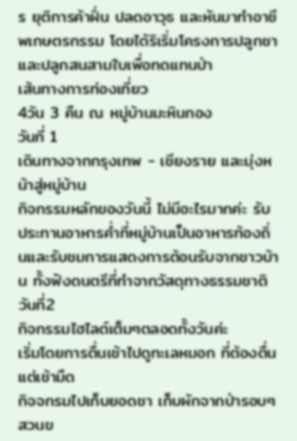ร ยุติการค้าฝิ่น ปลดอาวุธ และหันมาทำอาชีพเกษตรกรรม โดยได้ริเริ่มโครงการปลูกชา และปลูกสนสามใบเพื่อทดแทนป่า
เส้นทางการท่องเที่ยว
4วัน 3 คืน ณ หมู่บ้านมะหินกอง
วันที่ 1
เดินทางจากกรุงเทพ - เชียงราย และมุ่งหน้าสู่หมู่บ้าน
กิจกรรมหลักของวันนี้ ไม่มีอะไรมากค่ะ รับประทานอาหารค่ำที่หมู่บ้านเป็นอาหารท้องถิ่นและรับชมการแสดงการต้อนรับจากชาวบ้าน ทั้งฟังดนตรีที่ทำจากวัสดุทางธรรมชาติ
วันที่2
กิจกรรมไฮไลต์เต็มๆตลอดทั้งวันค่ะ
เริ่มโดยการตื่นเช้าไปดูทะเลหมอก ที่ต้องตื่นแต่เช้ามืด
กิจจกรมไปเก็บยอดชา เก็บผักจากป่ารอบๆสวนข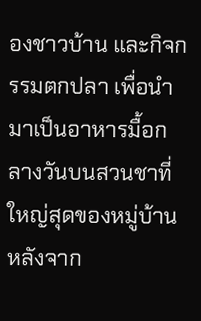องชาวบ้าน และกิจกรรมตกปลา เพื่อนำมาเป็นอาหารมื้อกลางวันบนสวนชาที่ใหญ่สุดของหมู่บ้าน หลังจาก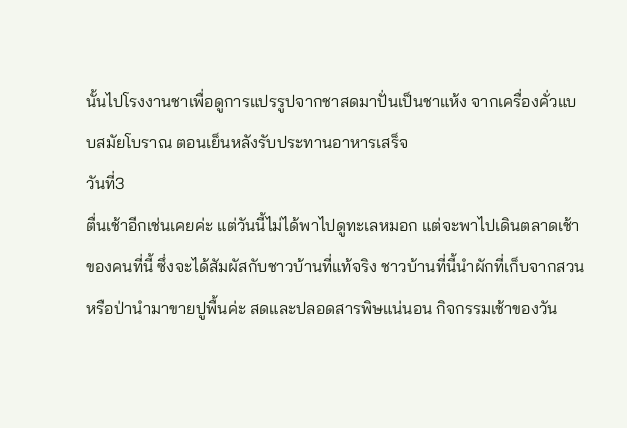นั้นไปโรงงานชาเพื่อดูการแปรรูปจากชาสดมาปั่นเป็นชาแห้ง จากเครื่องคั่วแบบสมัยโบราณ ตอนเย็นหลังรับประทานอาหารเสร็จ
วันที่3
ตื่นเช้าอีกเช่นเคยค่ะ แต่วันนี้ไม่ได้พาไปดูทะเลหมอก แต่จะพาไปเดินตลาดเช้าของคนที่นี้ ซึ่งจะได้สัมผัสกับชาวบ้านที่แท้จริง ชาวบ้านที่นี้นำผักที่เก็บจากสวนหรือป่านำมาขายปูพื้นค่ะ สดและปลอดสารพิษแน่นอน กิจกรรมเช้าของวัน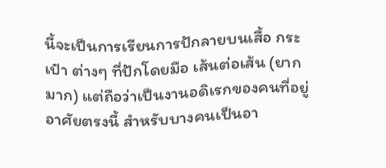นี้จะเป็นการเรียนการปักลายบนเสื้อ กระเป๋า ต่างๆ ที่ปักโดยมือ เส้นต่อเส้น (ยากมาก) แต่ถือว่าเป็นงานอดิเรกของคนที่อยู่อาศัยตรงนี้ สำหรับบางคนเป็นอา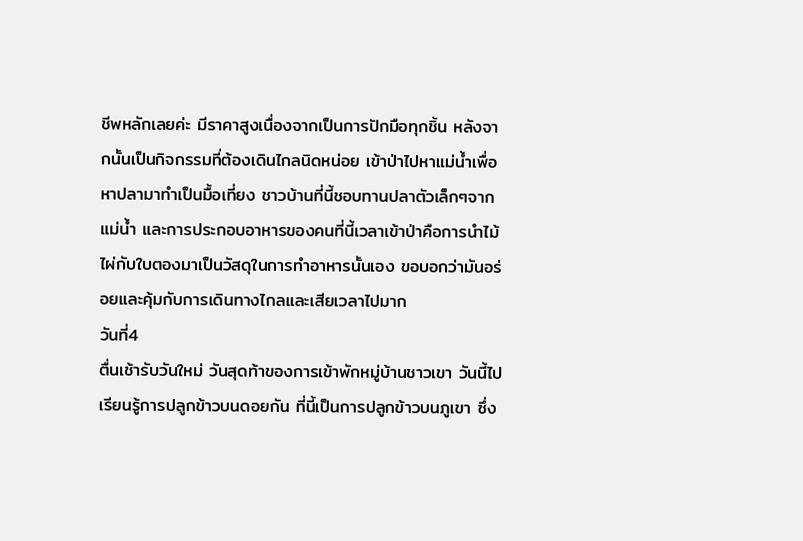ชีพหลักเลยค่ะ มีราคาสูงเนื่องจากเป็นการปักมือทุกชิ้น หลังจากนั้นเป็นกิจกรรมที่ต้องเดินไกลนิดหน่อย เข้าป่าไปหาแม่น้ำเพื่อหาปลามาทำเป็นมื้อเที่ยง ชาวบ้านที่นี้ชอบทานปลาตัวเล็กๆจากแม่น้ำ และการประกอบอาหารของคนที่นี้เวลาเข้าป่าคือการนำไม้ไผ่กับใบตองมาเป็นวัสดุในการทำอาหารนั้นเอง ขอบอกว่ามันอร่อยและคุ้มกับการเดินทางไกลและเสียเวลาไปมาก
วันที่4
ตื่นเช้ารับวันใหม่ วันสุดท้าของการเข้าพักหมู่บ้านชาวเขา วันนี้ไปเรียนรู้การปลูกข้าวบนดอยกัน ที่นี้เป็นการปลูกข้าวบนภูเขา ซึ่ง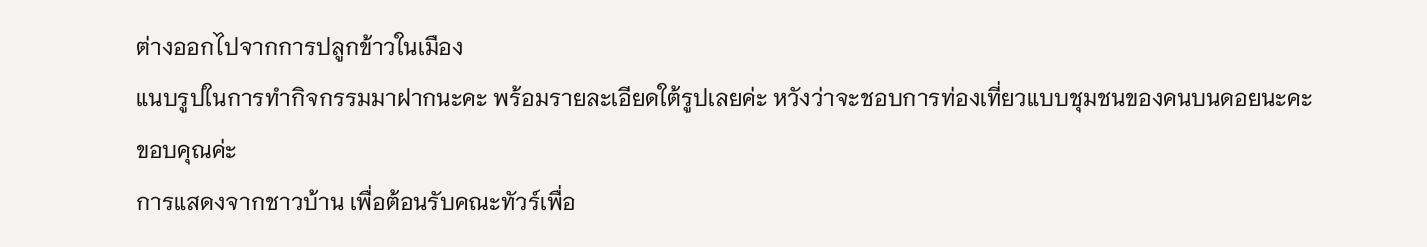ต่างออกไปจากการปลูกข้าวในเมือง
แนบรูปในการทำกิจกรรมมาฝากนะคะ พร้อมรายละเอียดใต้รูปเลยค่ะ หวังว่าจะชอบการท่องเที่ยวแบบชุมชนของคนบนดอยนะคะ
ขอบคุณค่ะ
การแสดงจากชาวบ้าน เพื่อต้อนรับคณะทัวร์เพื่อ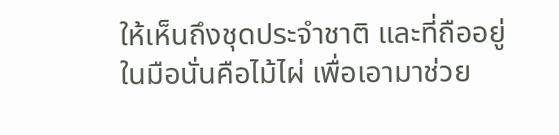ให้เห็นถึงชุดประจำชาติ และที่ถืออยู่ในมือนั่นคือไม้ไผ่ เพื่อเอามาช่วย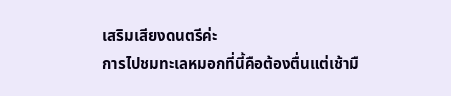เสริมเสียงดนตรีค่ะ
การไปชมทะเลหมอกที่นี้คือต้องตื่นแต่เช้ามื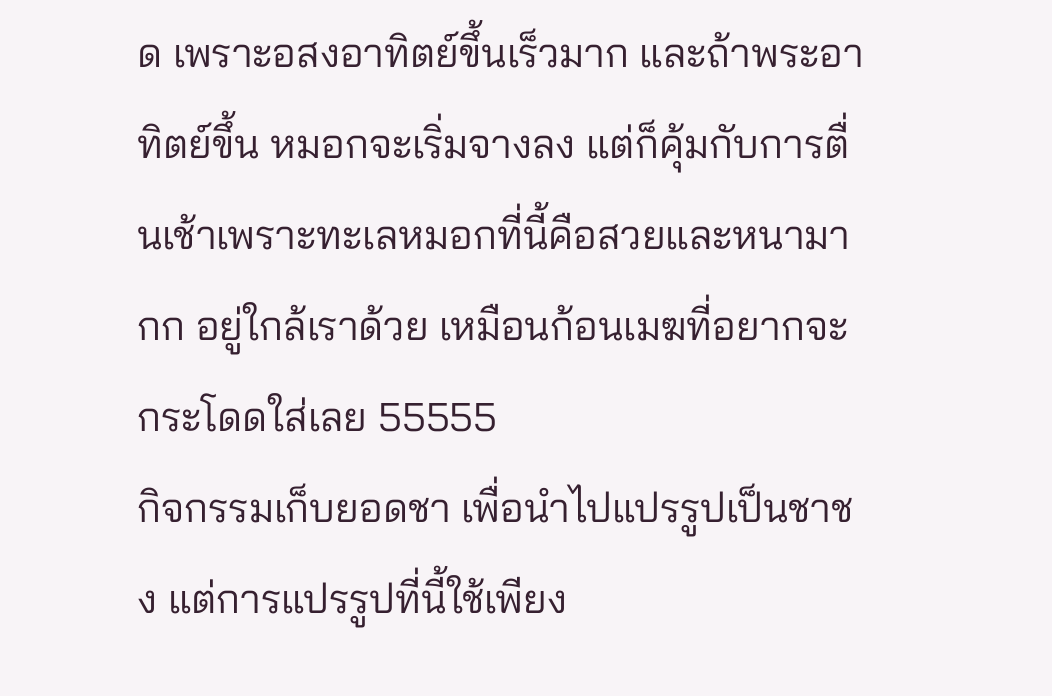ด เพราะอสงอาทิตย์ขึ้นเร็วมาก และถ้าพระอาทิตย์ขึ้น หมอกจะเริ่มจางลง แต่ก็คุ้มกับการตื่นเช้าเพราะทะเลหมอกที่นี้คือสวยและหนามากก อยู่ใกล้เราด้วย เหมือนก้อนเมฆที่อยากจะกระโดดใส่เลย 55555
กิจกรรมเก็บยอดชา เพื่อนำไปแปรรูปเป็นชาชง แต่การแปรรูปที่นี้ใช้เพียง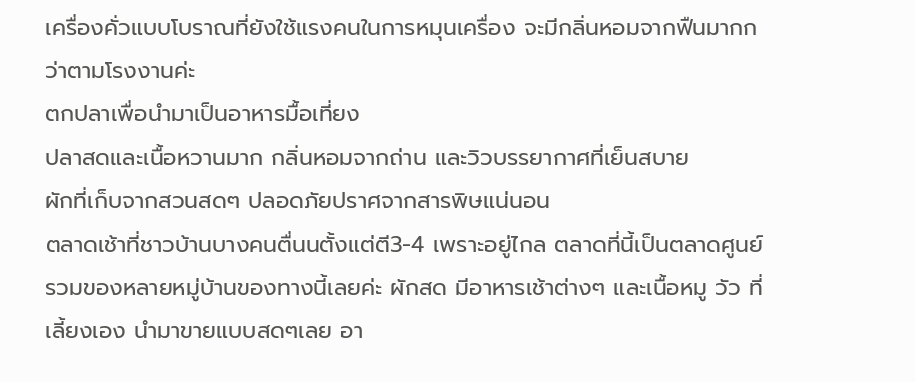เครื่องคั่วแบบโบราณที่ยังใช้แรงคนในการหมุนเครื่อง จะมีกลิ่นหอมจากฟืนมากกว่าตามโรงงานค่ะ
ตกปลาเพื่อนำมาเป็นอาหารมื้อเที่ยง
ปลาสดและเนื้อหวานมาก กลิ่นหอมจากถ่าน และวิวบรรยากาศที่เย็นสบาย
ผักที่เก็บจากสวนสดๆ ปลอดภัยปราศจากสารพิษแน่นอน
ตลาดเช้าที่ชาวบ้านบางคนตื่นนตั้งแต่ตี3-4 เพราะอยู่ไกล ตลาดที่นี้เป็นตลาดศูนย์รวมของหลายหมู่บ้านของทางนี้เลยค่ะ ผักสด มีอาหารเช้าต่างๆ และเนื้อหมู วัว ที่เลี้ยงเอง นำมาขายแบบสดๆเลย อา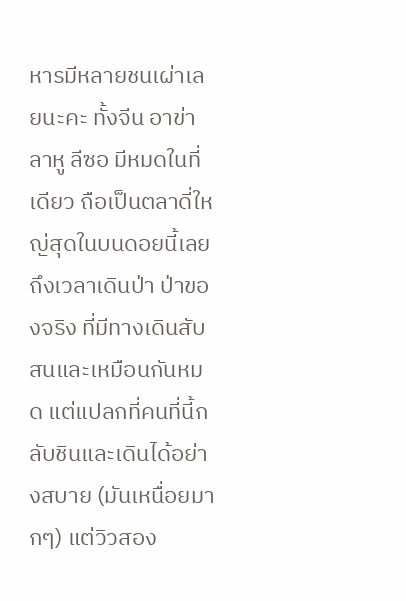หารมีหลายชนเผ่าเลยนะคะ ทั้งจีน อาข่า ลาหู ลีซอ มีหมดในที่เดียว ถือเป็นตลาดี่ใหญ่สุดในบนดอยนี้เลย
ถึงเวลาเดินป่า ป่าของจริง ที่มีทางเดินสับสนและเหมือนกันหมด แต่แปลกที่คนที่นี้กลับชินและเดินได้อย่างสบาย (มันเหนื่อยมากๆ) แต่วิวสอง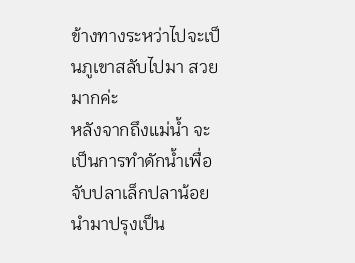ข้างทางระหว่าไปจะเป็นภูเขาสลับไปมา สวยมากค่ะ
หลังจากถึงแม่น้ำ จะเป็นการทำดักน้ำเพื่อจับปลาเล็กปลาน้อย นำมาปรุงเป็น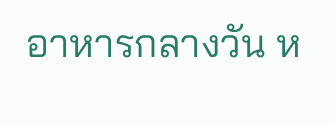อาหารกลางวัน ห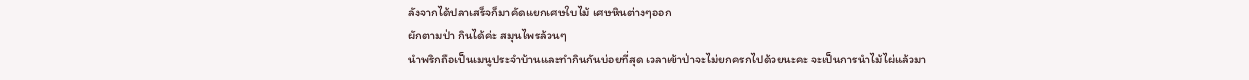ลังจากได้ปลาเสร็จก็มาคัดแยกเศษใบไม้ เศษหินต่างๆออก
ผักตามป่า กินได้ค่ะ สมุนไพรล้วนๆ
นำพริกถือเป็นเมนูประจำบ้านและทำกินกันบ่อยที่สุด เวลาเข้าป่าจะไม่ยกครกไปด้วยนะคะ จะเป็นการนำไม้ไผ่แล้วมา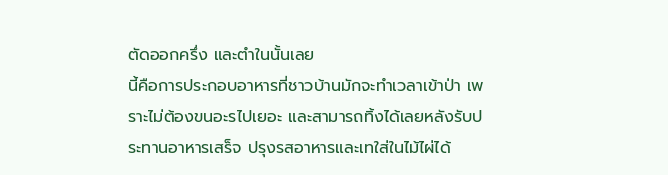ตัดออกครึ่ง และตำในนั้นเลย
นี้คือการประกอบอาหารที่ชาวบ้านมักจะทำเวลาเข้าป่า เพราะไม่ต้องขนอะรไปเยอะ และสามารถทิ้งได้เลยหลังรับประทานอาหารเสร็จ ปรุงรสอาหารและเทใส่ในไม้ไผ่ได้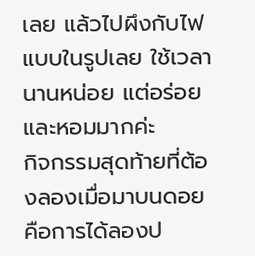เลย แล้วไปผึงกับไฟแบบในรูปเลย ใช้เวลานานหน่อย แต่อร่อยและหอมมากค่ะ
กิจกรรมสุดท้ายที่ต้องลองเมื่อมาบนดอย คือการได้ลองป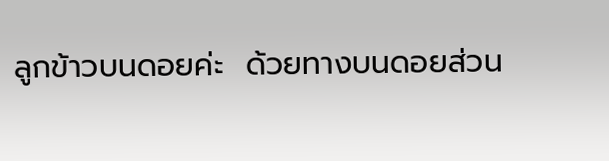ลูกข้าวบนดอยค่ะ  ด้วยทางบนดอยส่วน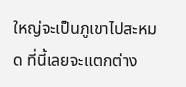ใหญ่จะเป็นภูเขาไปสะหมด ที่นี้เลยจะแตกต่าง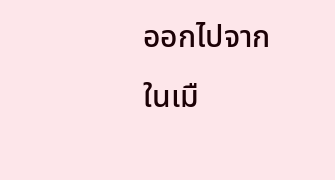ออกไปจากในเมื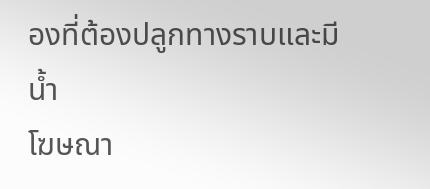องที่ต้องปลูกทางราบและมีน้ำ
โฆษณา